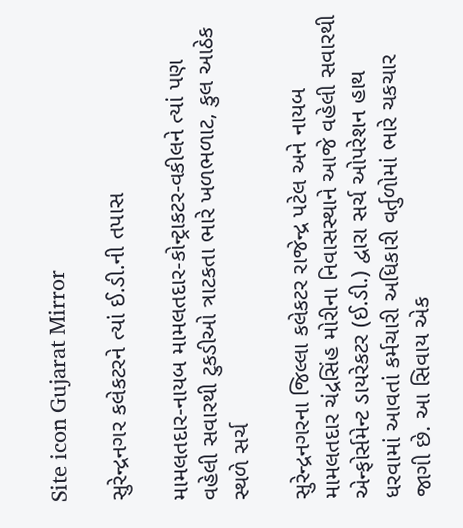Site icon Gujarat Mirror

સુરેન્દ્રનગર કલેકટરને ત્યાં ઈ.ડી.ની તપાસ

મામલતદાર-નાયબ મામલતદાર-કોન્ટ્રાકટર-વકીલને ત્યાં પણ વહેલી સવારથી ટુકડીઓ ત્રાટકતા ભારે ખળભળાટ, કુલ આઠેક સ્થળે સર્ચ

સુરેન્દ્રનગરના જિલ્લા કલેકટર રાજેન્દ્ર પટેલ અને નાયબ મામલતદાર ચંદ્રસિંહ મોરીના નિવાસસ્થાને આજે વહેલી સવારથી એન્ફોર્સમેન્ટ ડાયરેકટર (ઈ.ડી.) દ્વારા સર્ચ ઓપરેશન હાથ ધરવામાં આવતાં કર્મચારી અધિકારી વર્તુળોમાં ભારે ચકચાર જાગી છે. આ સિવાય એક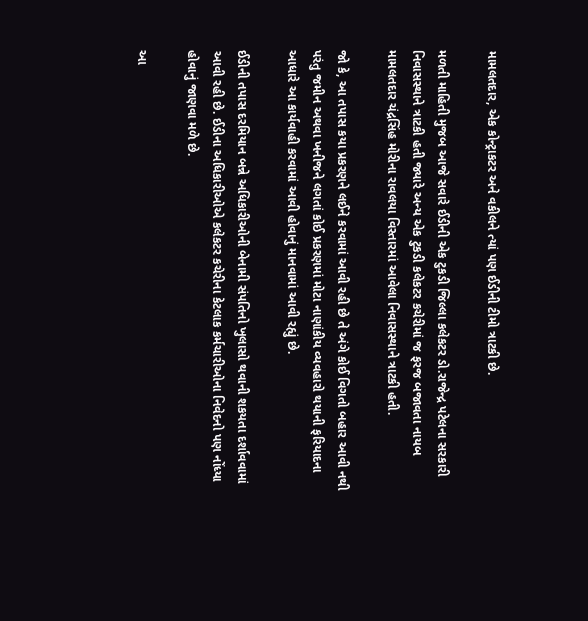મામલતદાર, એક કોન્ટ્રાકટર અને વકીલને ત્યાં પણ ઈડીની ટીમો ત્રાટકી છે.

મળતી માહિતી મુજબ આજે સવારે ઈડીની એક ટુકડી જિલ્લા કલેકટર ડો.રાજેન્દ્ર પટેલના સરકારી નિવાસસ્થાને ત્રાટકી હતી જ્યારે અન્ય એક ટુકડી કલેકટર કચેરીમાં જ ફરજ બજાવતા નાયબ મામલતદાર ચંદ્રસિંહ મોરીના રાવલયા વિસ્તારમાં આવેલા નિવાસસ્થાને ત્રાટકી હતી.

જો કે, આ તપાસ કયા પ્રકરણને લઈને કરવામાં આવી રહી છે તે અંગે કોઈ વિગતો બહાર આવી નથી પરંતુ જમીન અથવા ખનીજને લગતાં કોઈ પ્રકરણમાં મોટા નાણાંકીય વ્યવહારો થયાની ફરિયાદના આધારે આ કાર્યવાહી કરવામાં આવી હોવાનું માનવામાં આવી રહ્યું છે.

ઈડીની તપાસ દરમિયાન બન્ને અધિકારીઓની બેનામી સંપતિનો ખુલાસો થવાની શકયતા દર્શાવવામાં આવી રહી છે. ઈડીના અધિકારીઓએ કલેકટર કચેરીના કેટલાક કર્મચારીઓના નિવેદનો પણ નોંધ્યા હોવાનું જાણવા મળે છે.

આ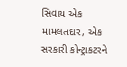સિવાય એક મામલતદાર, એક સરકારી કોન્ટ્રાકટરને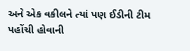અને એક વકીલને ત્યાં પણ ઈડીની ટીમ પહોંચી હોવાની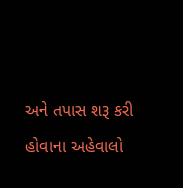અને તપાસ શરૂ કરી હોવાના અહેવાલો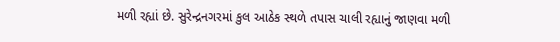મળી રહ્યાં છે. સુરેન્દ્રનગરમાં કુલ આઠેક સ્થળે તપાસ ચાલી રહ્યાનું જાણવા મળી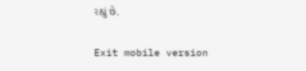રહ્યું છે.

Exit mobile version